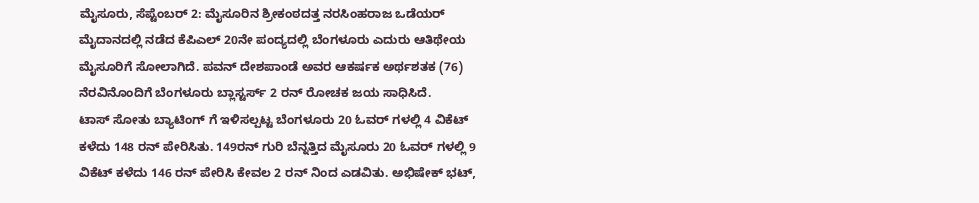ಮೈಸೂರು, ಸೆಪ್ಟೆಂಬರ್ 2: ಮೈಸೂರಿನ ಶ್ರೀಕಂಠದತ್ತ ನರಸಿಂಹರಾಜ ಒಡೆಯರ್ ಮೈದಾನದಲ್ಲಿ ನಡೆದ ಕೆಪಿಎಲ್ 20ನೇ ಪಂದ್ಯದಲ್ಲಿ ಬೆಂಗಳೂರು ಎದುರು ಆತಿಥೇಯ ಮೈಸೂರಿಗೆ ಸೋಲಾಗಿದೆ. ಪವನ್ ದೇಶಪಾಂಡೆ ಅವರ ಆಕರ್ಷಕ ಅರ್ಥಶತಕ (76) ನೆರವಿನೊಂದಿಗೆ ಬೆಂಗಳೂರು ಬ್ಲಾಸ್ಟರ್ಸ್ 2 ರನ್ ರೋಚಕ ಜಯ ಸಾಧಿಸಿದೆ.
ಟಾಸ್ ಸೋತು ಬ್ಯಾಟಿಂಗ್ ಗೆ ಇಳಿಸಲ್ಪಟ್ಟ ಬೆಂಗಳೂರು 20 ಓವರ್ ಗಳಲ್ಲಿ 4 ವಿಕೆಟ್ ಕಳೆದು 148 ರನ್ ಪೇರಿಸಿತು. 149ರನ್ ಗುರಿ ಬೆನ್ನತ್ತಿದ ಮೈಸೂರು 20 ಓವರ್ ಗಳಲ್ಲಿ 9 ವಿಕೆಟ್ ಕಳೆದು 146 ರನ್ ಪೇರಿಸಿ ಕೇವಲ 2 ರನ್ ನಿಂದ ಎಡವಿತು. ಅಭಿಷೇಕ್ ಭಟ್,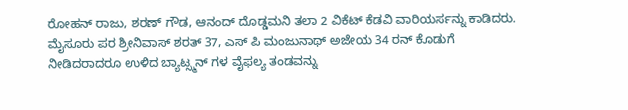ರೋಹನ್ ರಾಜು, ಶರಣ್ ಗೌಡ, ಆನಂದ್ ದೊಡ್ಡಮನಿ ತಲಾ 2 ವಿಕೆಟ್ ಕೆಡವಿ ವಾರಿಯರ್ಸನ್ನು ಕಾಡಿದರು.
ಮೈಸೂರು ಪರ ಶ್ರೀನಿವಾಸ್ ಶರತ್ 37, ಎಸ್ ಪಿ ಮಂಜುನಾಥ್ ಅಜೇಯ 34 ರನ್ ಕೊಡುಗೆ ನೀಡಿದರಾದರೂ ಉಳಿದ ಬ್ಯಾಟ್ಸ್ಮನ್ ಗಳ ವೈಫಲ್ಯ ತಂಡವನ್ನು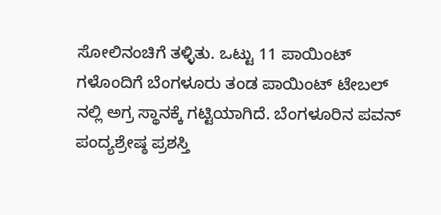ಸೋಲಿನಂಚಿಗೆ ತಳ್ಳಿತು. ಒಟ್ಟು 11 ಪಾಯಿಂಟ್ ಗಳೊಂದಿಗೆ ಬೆಂಗಳೂರು ತಂಡ ಪಾಯಿಂಟ್ ಟೇಬಲ್ ನಲ್ಲಿ ಅಗ್ರ ಸ್ಥಾನಕ್ಕೆ ಗಟ್ಟಿಯಾಗಿದೆ. ಬೆಂಗಳೂರಿನ ಪವನ್ ಪಂದ್ಯಶ್ರೇಷ್ಠ ಪ್ರಶಸ್ತಿ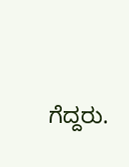ಗೆದ್ದರು.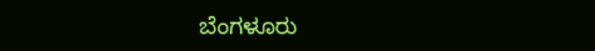ಬೆಂಗಳೂರು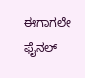ಈಗಾಗಲೇ ಫೈನಲ್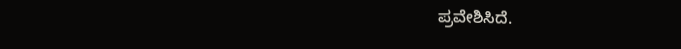ಪ್ರವೇಶಿಸಿದೆ.